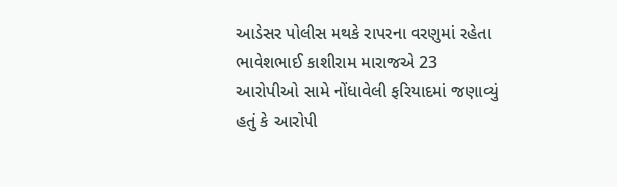આડેસર પોલીસ મથકે રાપરના વરણુમાં રહેતા ભાવેશભાઈ કાશીરામ મારાજએ 23 આરોપીઓ સામે નોંધાવેલી ફરિયાદમાં જણાવ્યું હતું કે આરોપી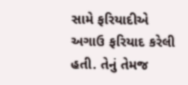સામે ફરિયાદીએ અગાઉ ફરિયાદ કરેલી હતી. તેનું તેમજ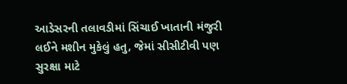આડેસરની તલાવડીમાં સિંચાઈ ખાતાની મંજુરી લઈને મશીન મુકેલું હતુ, જેમાં સીસીટીવી પણ સુરક્ષા માટે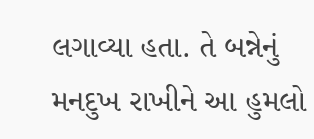લગાવ્યા હતા. તે બન્નેનું મનદુખ રાખીને આ હુમલો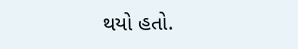થયો હતો.